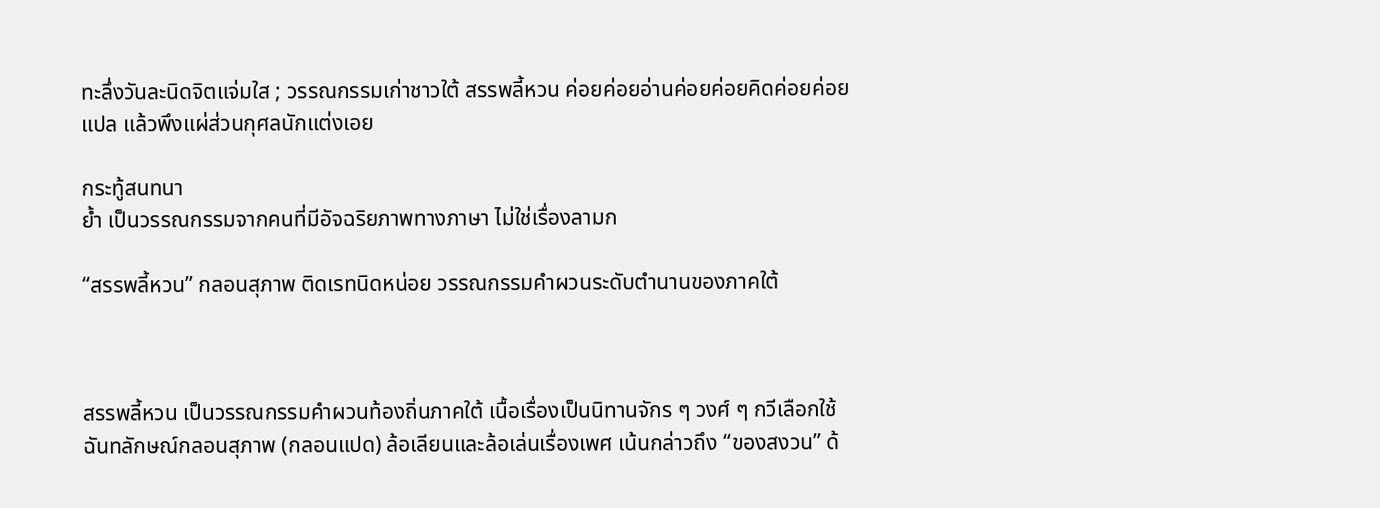ทะลึ่งวันละนิดจิตแจ่มใส ; วรรณกรรมเก่าชาวใต้ สรรพลี้หวน ค่อยค่อยอ่านค่อยค่อยคิดค่อยค่อยแปล แล้วพึงแผ่ส่วนกุศลนักแต่งเอย

กระทู้สนทนา
ย้ำ เป็นวรรณกรรมจากคนที่มีอัจฉริยภาพทางภาษา ไม่ใช่เรื่องลามก

“สรรพลี้หวน” กลอนสุภาพ ติดเรทนิดหน่อย วรรณกรรมคำผวนระดับตำนานของภาคใต้



สรรพลี้หวน เป็นวรรณกรรมคำผวนท้องถิ่นภาคใต้ เนื้อเรื่องเป็นนิทานจักร ๆ วงศ์ ๆ กวีเลือกใช้ฉันทลักษณ์กลอนสุภาพ (กลอนแปด) ล้อเลียนและล้อเล่นเรื่องเพศ เน้นกล่าวถึง “ของสงวน” ด้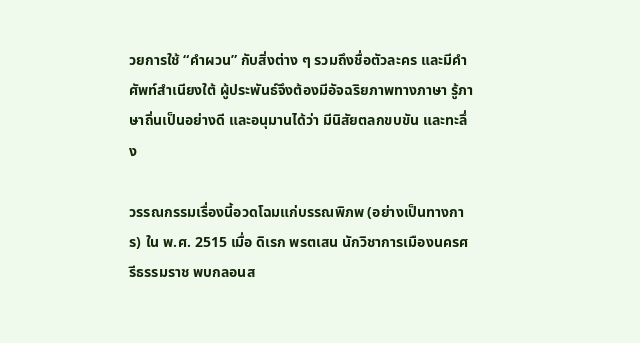วยการใช้ “คำผวน” กับสิ่งต่าง ๆ รวมถึงชื่อตัวละคร และมีคำศัพท์สำเนียงใต้ ผู้ประพันธ์จึงต้องมีอัจฉริยภาพทางภาษา รู้ภาษาถิ่นเป็นอย่างดี และอนุมานได้ว่า มีนิสัยตลกขบขัน และทะลึ่ง

วรรณกรรมเรื่องนี้อวดโฉมแก่บรรณพิภพ (อย่างเป็นทางการ) ใน พ.ศ. 2515 เมื่อ ดิเรก พรตเสน นักวิชาการเมืองนครศรีธรรมราช พบกลอนส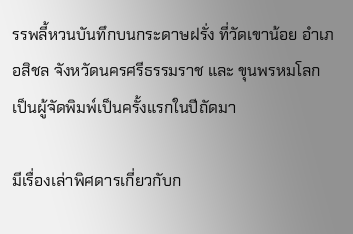รรพลี้หวนบันทึกบนกระดาษฝรั่ง ที่วัดเขาน้อย อำเภอสิชล จังหวัดนครศรีธรรมราช และ ขุนพรหมโลก เป็นผู้จัดพิมพ์เป็นครั้งแรกในปีถัดมา

มีเรื่องเล่าพิศดารเกี่ยวกับก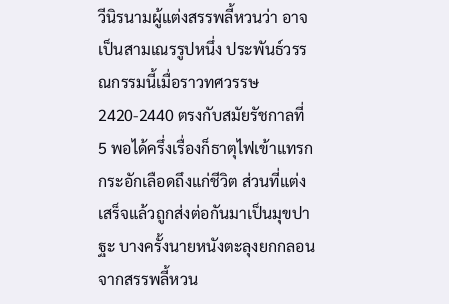วีนิรนามผู้แต่งสรรพลี้หวนว่า อาจเป็นสามเณรรูปหนึ่ง ประพันธ์วรรณกรรมนี้เมื่อราวทศวรรษ 2420-2440 ตรงกับสมัยรัชกาลที่ 5 พอได้ครึ่งเรื่องก็ธาตุไฟเข้าแทรก กระอักเลือดถึงแก่ชีวิต ส่วนที่แต่งเสร็จแล้วถูกส่งต่อกันมาเป็นมุขปาฐะ บางครั้งนายหนังตะลุงยกกลอนจากสรรพลี้หวน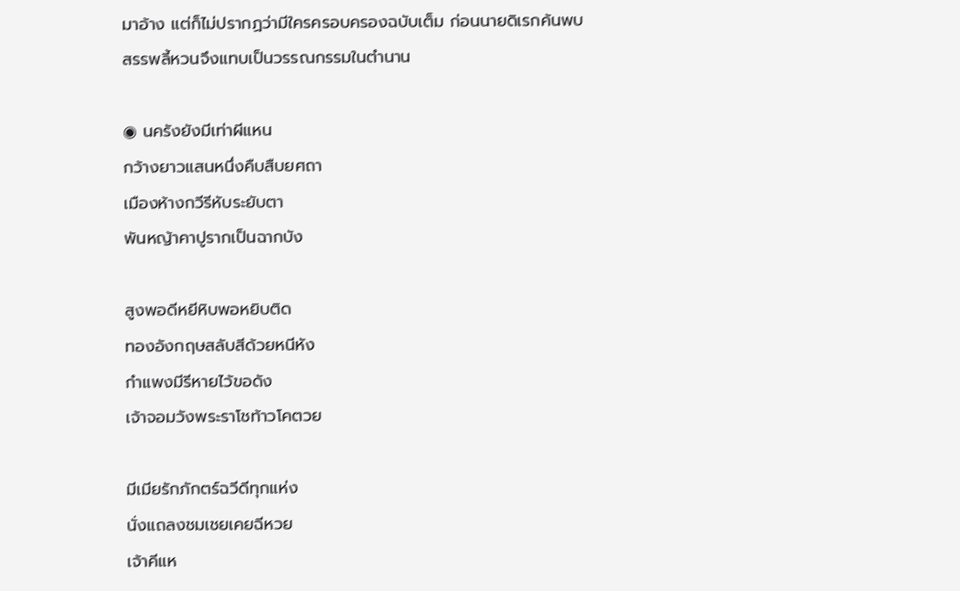มาอ้าง แต่ก็ไม่ปรากฏว่ามีใครครอบครองฉบับเต็ม ก่อนนายดิเรกค้นพบ สรรพลี้หวนจึงแทบเป็นวรรณกรรมในตำนาน

◉ นครังยังมีเท่าผีแหน
กว้างยาวแสนหนึ่งคืบสืบยศถา
เมืองห้างกวีรีหับระยับตา
พันหญ้าคาปูรากเป็นฉากบัง

สูงพอดีหยีหิบพอหยิบติด
ทองอังกฤษสลับสีด้วยหนีหัง
กำแพงมีรีหายไว้ขอดัง
เจ้าจอมวังพระราโชท้าวโคตวย

มีเมียรักภักตร์ฉวีดีทุกแห่ง
นั่งแถลงชมเชยเคยฉีหวย
เจ้าคีแห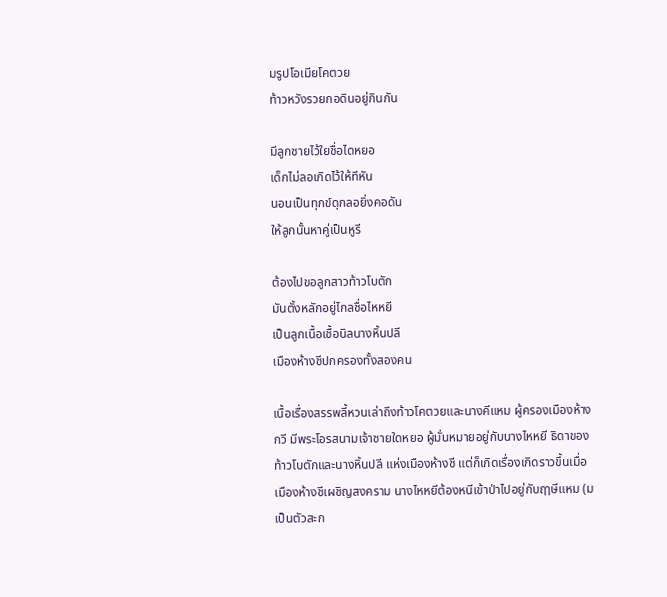มรูปโอเมียโคตวย
ท้าวหวังรวยกอดินอยู่กินกัน

มีลูกชายไว้ใยชื่อไดหยอ
เด็กไม่ลอเกิดไว้ให้ทีหัน
นอนเป็นทุกข์ดุกลอยิ่งคอดัน
ให้ลูกนั้นหาคู่เป็นหูรี

ต้องไปขอลูกสาวท้าวโบตัก
มันตั้งหลักอยู่ไกลชื่อไหหยี
เป็นลูกเนื้อเชื้อนิลนางหิ้นปลี
เมืองห้างชีปกครองทั้งสองคน

เนื้อเรื่องสรรพลี้หวนเล่าถึงท้าวโคตวยและนางคีแหม ผู้ครองเมืองห้างกวี มีพระโอรสนามเจ้าชายใดหยอ ผู้มั่นหมายอยู่กับนางไหหยี ธิดาของท้าวโบตักและนางหิ้นปลี แห่งเมืองห้างชี แต่ก็เกิดเรื่องเกิดราวขึ้นเมื่อเมืองห้างชีเผชิญสงคราม นางไหหยีต้องหนีเข้าป่าไปอยู่กับฤๅษีแหม (ม เป็นตัวสะก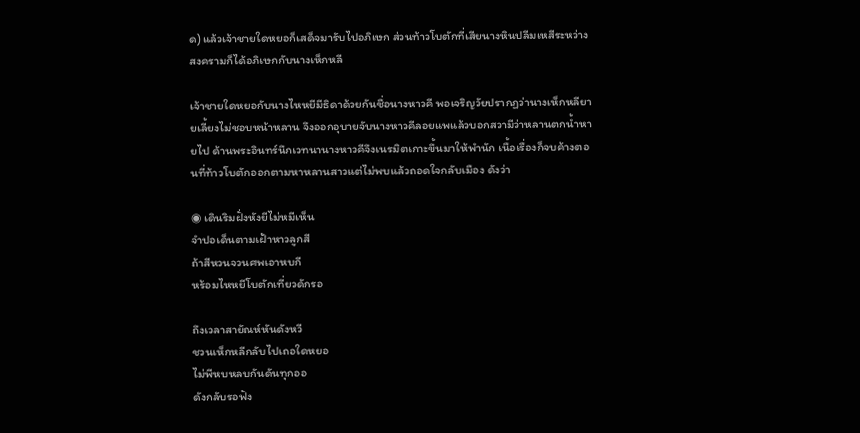ด) แล้วเจ้าชายใดหยอก็เสด็จมารับไปอภิเษก ส่วนท้าวโบตักที่เสียนางหินปลีมเหสีระหว่างสงครามก็ได้อภิเษกกับนางเห็กหลี

เจ้าชายใดหยอกับนางไหหยีมีธิดาด้วยกันชื่อนางหาวคี พอเจริญวัยปรากฏว่านางเห็กหลียายเลี้ยงไม่ชอบหน้าหลาน จึงออกอุบายจับนางหาวคีลอยแพแล้วบอกสวามีว่าหลานตกน้ำหายไป ด้านพระอินทร์นึกเวทนานางหาวคีจึงเนรมิตเกาะขึ้นมาให้พำนัก เนื้อเรื่องก็จบค้างตอนที่ท้าวโบตักออกตามหาหลานสาวแต่ไม่พบแล้วถอดใจกลับเมือง ดังว่า

◉ เดินริมฝั่งหังยีไม่หมีเห็น
จำปอเด็นตามเฝ้าหาวลูกสี
ถ้าสีหวนจวนศพเอาหบกี
หร้อมไหหยีโบตักเที่ยวดักรอ

ถึงเวลาสายัณห์หันดังหวี
ชวนเห็กหลีกลับไปเถอใดหยอ
ไม่พีหบหลบกันดันทุกออ
ดังกลับรอฟัง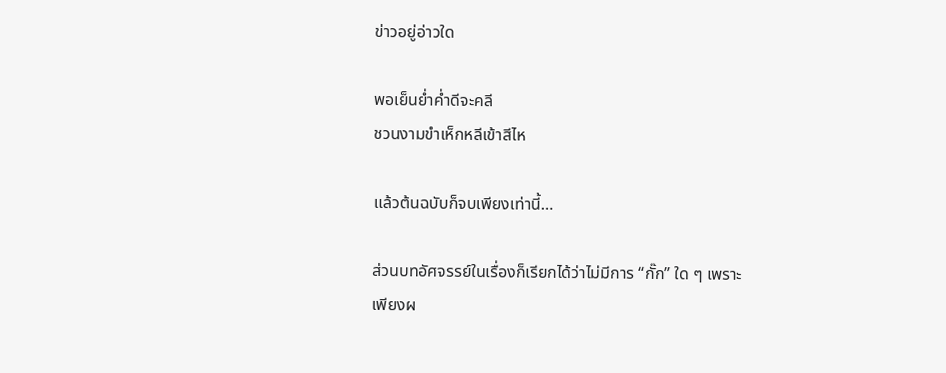ข่าวอยู่อ่าวใด

พอเย็นย่ำค่ำดีจะคลี
ชวนงามขำเห็กหลีเข้าสีไห

แล้วต้นฉบับก็จบเพียงเท่านี้…

ส่วนบทอัศจรรย์ในเรื่องก็เรียกได้ว่าไม่มีการ “กั๊ก” ใด ๆ เพราะเพียงผ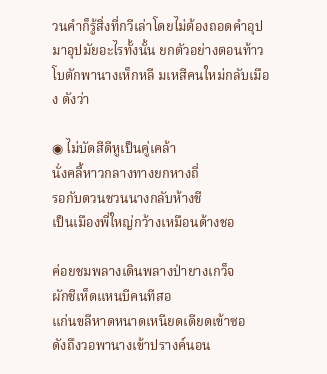วนคำก็รู้สิ่งที่กวีเล่าโดยไม่ต้องถอดคำอุปมาอุปมัยอะไรทั้งนั้น ยกตัวอย่างตอนท้าวโบตักพานางเห็กหลี มเหสีคนใหม่กลับเมือง ดังว่า

◉ ไม่บัดสีดีหูเป็นคู่เคล้า
นั่งคลี้หาวกลางทางยกหางถี่
รอกับดวนชวนนางกลับห้างชี
เป็นเมืองพี่ใหญ่กว้างเหมือนด้างชอ

ค่อยชมพลางเดินพลางป่ายางเกว็จ
ผักชีเห็ดแหนบีคนทีสอ
แก่นขลีหาดหนาดเหนียดเดียดเข้าซอ
ดังถึงวอพานางเข้าปรางค์นอน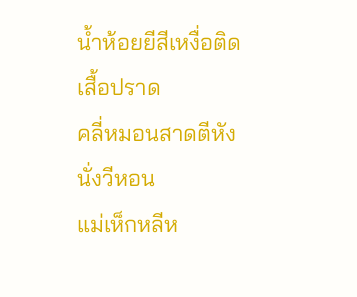น้ำห้อยยีสีเหงื่อติดเสื้อปราด
คลี่หมอนสาดตีหังนั่งวีหอน
แม่เห็กหลีห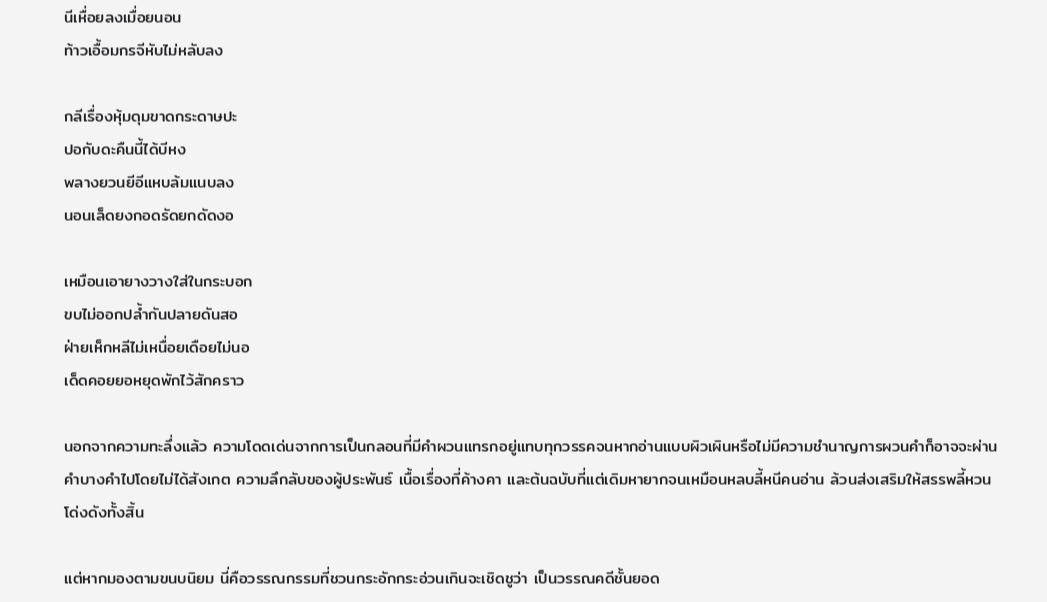นีเหื่อยลงเมื่อยนอน
ท้าวเอื้อมกรจีหับไม่หลับลง

กลีเรื่องหุ้มดุมขาดกระดาษปะ
ปอกับดะคืนนี้ได้บีหง
พลางยวนยีอีแหบล้มแนบลง
นอนเล็ดยงกอดรัดยกดัดงอ

เหมือนเอายางวางใส่ในกระบอก
ขบไม่ออกปล้ำกันปลายดันสอ
ฝ่ายเห็กหลีไม่เหนื่อยเดือยไม่นอ
เด็ดคอยยอหยุดพักไว้สักคราว

นอกจากความทะลึ่งแล้ว ความโดดเด่นจากการเป็นกลอนที่มีคำผวนแทรกอยู่แทบทุกวรรคจนหากอ่านแบบผิวเผินหรือไม่มีความชำนาญการผวนคำก็อาจจะผ่านคำบางคำไปโดยไม่ได้สังเกต ความลึกลับของผู้ประพันธ์ เนื้อเรื่องที่ค้างคา และต้นฉบับที่แต่เดิมหายากจนเหมือนหลบลี้หนีคนอ่าน ล้วนส่งเสริมให้สรรพลี้หวนโด่งดังทั้งสิ้น

แต่หากมองตามขนบนิยม นี่คือวรรณกรรมที่ชวนกระอักกระอ่วนเกินจะเชิดชูว่า เป็นวรรณคดีชั้นยอด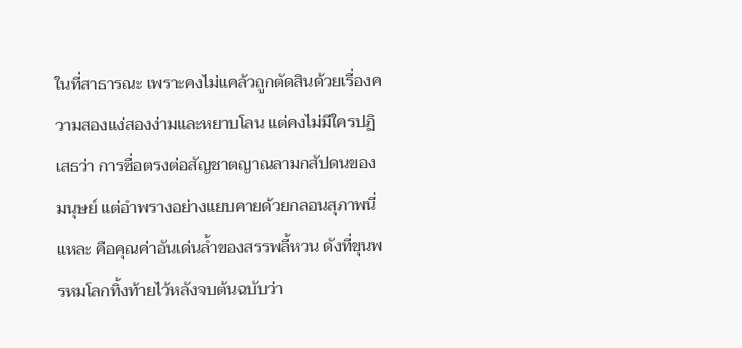ในที่สาธารณะ เพราะคงไม่แคล้วถูกตัดสินด้วยเรื่องความสองแง่สองง่ามและหยาบโลน แต่คงไม่มีใครปฏิเสธว่า การซื่อตรงต่อสัญชาตญาณลามกสัปดนของมนุษย์ แต่อำพรางอย่างแยบคายด้วยกลอนสุภาพนี่แหละ คือคุณค่าอันเด่นล้ำของสรรพลี้หวน ดังที่ขุนพรหมโลกทิ้งท้ายไว้หลังจบต้นฉบับว่า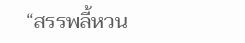“สรรพลี้หวน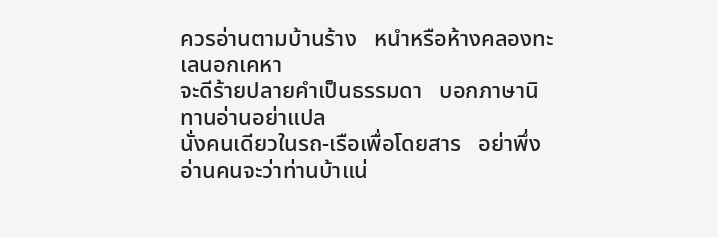ควรอ่านตามบ้านร้าง   หนำหรือห้างคลองทะเลนอกเคหา
จะดีร้ายปลายคำเป็นธรรมดา   บอกภาษานิทานอ่านอย่าแปล
นั่งคนเดียวในรถ-เรือเพื่อโดยสาร   อย่าพึ่งอ่านคนจะว่าท่านบ้าแน่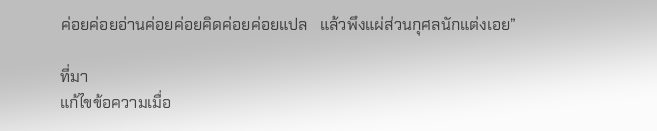ค่อยค่อยอ่านค่อยค่อยคิดค่อยค่อยแปล   แล้วพึงแผ่ส่วนกุศลนักแต่งเอย”

ที่มา
แก้ไขข้อความเมื่อ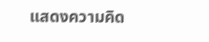แสดงความคิด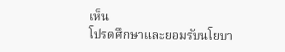เห็น
โปรดศึกษาและยอมรับนโยบา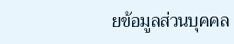ยข้อมูลส่วนบุคคล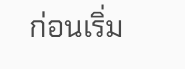ก่อนเริ่ม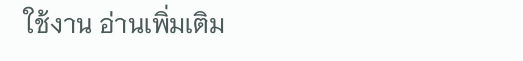ใช้งาน อ่านเพิ่มเติม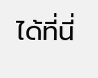ได้ที่นี่